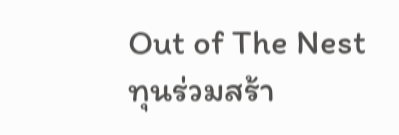Out of The Nest ทุนร่วมสร้า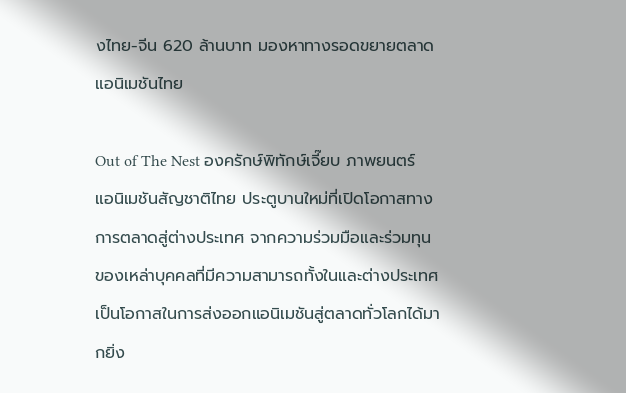งไทย-จีน 620 ล้านบาท มองหาทางรอดขยายตลาดแอนิเมชันไทย

Out of The Nest องครักษ์พิทักษ์เจี๊ยบ ภาพยนตร์แอนิเมชันสัญชาติไทย ประตูบานใหม่ที่เปิดโอกาสทางการตลาดสู่ต่างประเทศ จากความร่วมมือและร่วมทุนของเหล่าบุคคลที่มีความสามารถทั้งในและต่างประเทศ เป็นโอกาสในการส่งออกแอนิเมชันสู่ตลาดทั่วโลกได้มากยิ่ง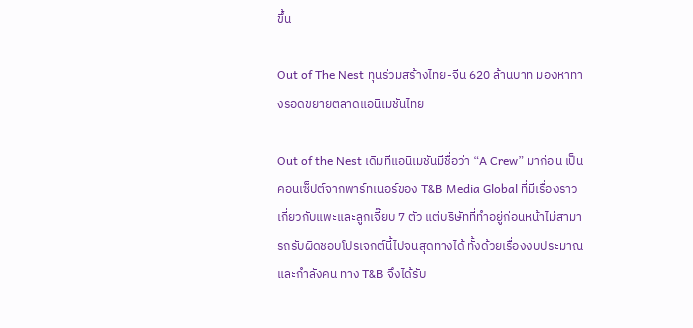ขึ้น

Out of The Nest ทุนร่วมสร้างไทย-จีน 620 ล้านบาท มองหาทางรอดขยายตลาดแอนิเมชันไทย

Out of the Nest เดิมทีแอนิเมชันมีชื่อว่า “A Crew” มาก่อน เป็นคอนเซ็ปต์จากพาร์ทเนอร์ของ T&B Media Global ที่มีเรื่องราวเกี่ยวกับแพะและลูกเจี๊ยบ 7 ตัว แต่บริษัทที่ทำอยู่ก่อนหน้าไม่สามารถรับผิดชอบโปรเจกต์นี้ไปจนสุดทางได้ ทั้งด้วยเรื่องงบประมาณ และกำลังคน ทาง T&B จึงได้รับ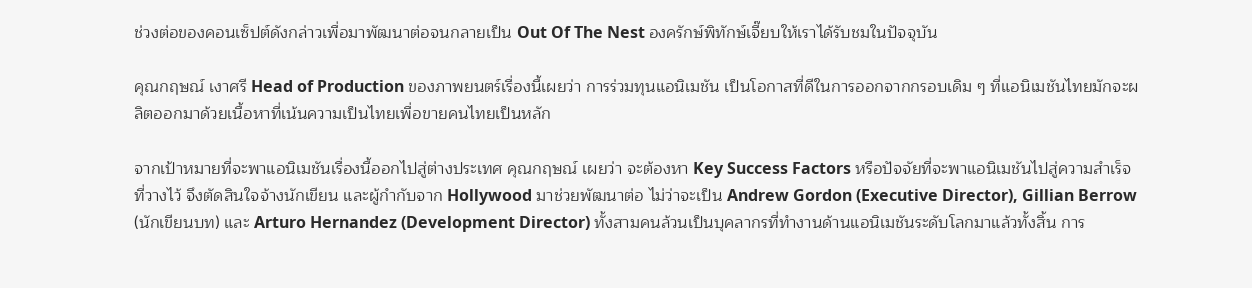ช่วงต่อของคอนเซ็ปต์ดังกล่าวเพื่อมาพัฒนาต่อจนกลายเป็น Out Of The Nest องครักษ์พิทักษ์เจี๊ยบให้เราได้รับชมในปัจจุบัน

คุณกฤษณ์ เงาศรี Head of Production ของภาพยนตร์เรื่องนี้เผยว่า การร่วมทุนแอนิเมชัน เป็นโอกาสที่ดีในการออกจากกรอบเดิม ๆ ที่แอนิเมชันไทยมักจะผลิตออกมาด้วยเนื้อหาที่เน้นความเป็นไทยเพื่อขายคนไทยเป็นหลัก

จากเป้าหมายที่จะพาแอนิเมชันเรื่องนี้ออกไปสู่ต่างประเทศ คุณกฤษณ์ เผยว่า จะต้องหา Key Success Factors หรือปัจจัยที่จะพาแอนิเมชันไปสู่ความสำเร็จที่วางไว้ จึงตัดสินใจจ้างนักเขียน และผู้กำกับจาก Hollywood มาช่วยพัฒนาต่อ ไม่ว่าจะเป็น Andrew Gordon (Executive Director), Gillian Berrow (นักเขียนบท) และ Arturo Hernandez (Development Director) ทั้งสามคนล้วนเป็นบุคลากรที่ทำงานด้านแอนิเมชันระดับโลกมาแล้วทั้งสิ้น การ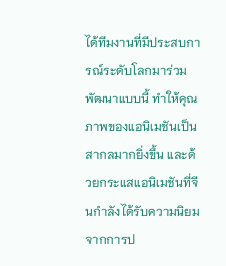ได้ทีมงานที่มีประสบการณ์ระดับโลกมาร่วมพัฒนาแบบนี้ ทำให้คุณภาพของแอนิเมชันเป็นสากลมากยิ่งขึ้น และด้วยกระแสแอนิเมชันที่จีนกำลังได้รับความนิยม จากการป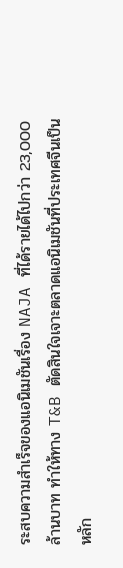ระสบความสำเร็จของแอนิเมชันเรื่อง NAJA ที่ได้รายได้ไปกว่า 23,000 ล้านบาท ทำให้ทาง T&B ตัดสินใจเจาะตลาดแอนิเมชันที่ประเทศจีนเป็นหลัก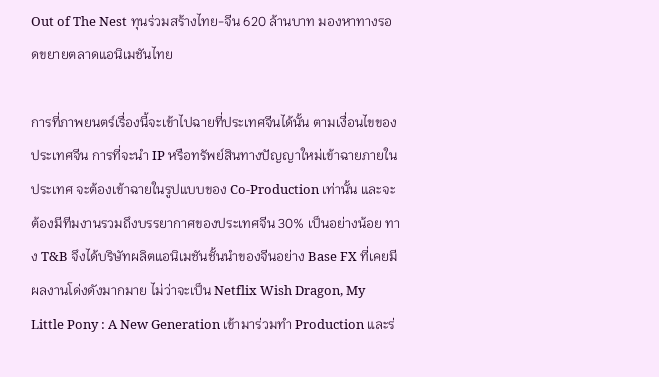Out of The Nest ทุนร่วมสร้างไทย-จีน 620 ล้านบาท มองหาทางรอดขยายตลาดแอนิเมชันไทย

การที่ภาพยนตร์เรื่องนี้จะเข้าไปฉายที่ประเทศจีนได้นั้น ตามเงื่อนไขของประเทศจีน การที่จะนำ IP หรือทรัพย์สินทางปัญญาใหม่เข้าฉายภายในประเทศ จะต้องเข้าฉายในรูปแบบของ Co-Production เท่านั้น และจะต้องมีทีมงานรวมถึงบรรยากาศของประเทศจีน 30% เป็นอย่างน้อย ทาง T&B จึงได้บริษัทผลิตแอนิเมชันชั้นนำของจีนอย่าง Base FX ที่เคยมีผลงานโด่งดังมากมาย ไม่ว่าจะเป็น Netflix Wish Dragon, My Little Pony : A New Generation เข้ามาร่วมทำ Production และร่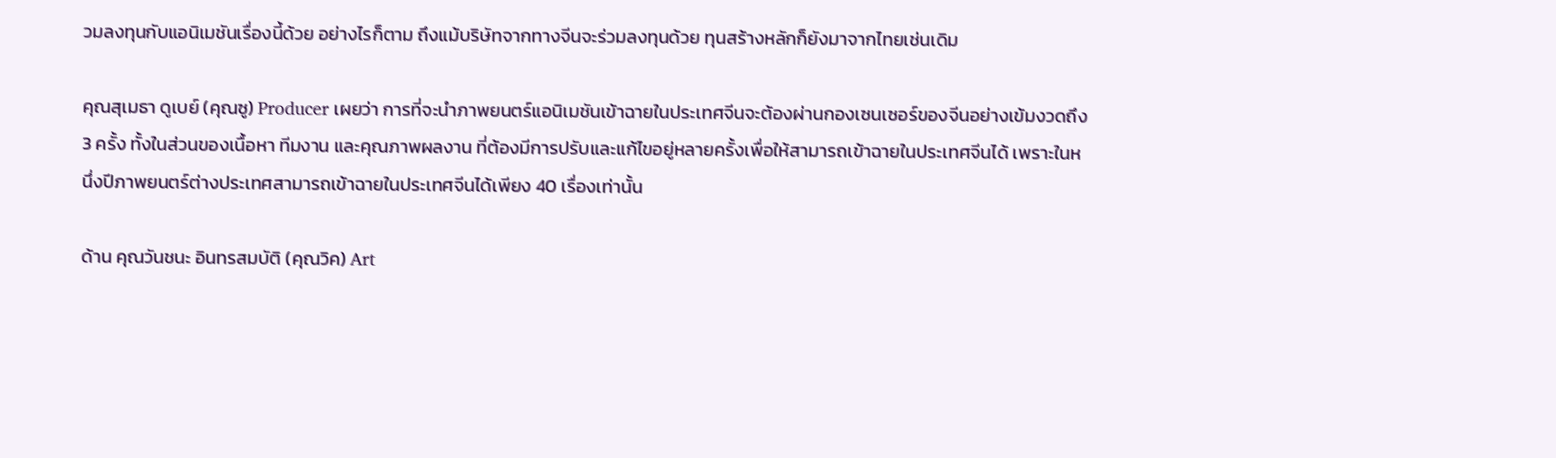วมลงทุนกับแอนิเมชันเรื่องนี้ด้วย อย่างไรก็ตาม ถึงแม้บริษัทจากทางจีนจะร่วมลงทุนด้วย ทุนสร้างหลักก็ยังมาจากไทยเช่นเดิม

คุณสุเมธา ดูเบย์ (คุณซู) Producer เผยว่า การที่จะนำภาพยนตร์แอนิเมชันเข้าฉายในประเทศจีนจะต้องผ่านกองเซนเซอร์ของจีนอย่างเข้มงวดถึง 3 ครั้ง ทั้งในส่วนของเนื้อหา ทีมงาน และคุณภาพผลงาน ที่ต้องมีการปรับและแก้ไขอยู่หลายครั้งเพื่อให้สามารถเข้าฉายในประเทศจีนได้ เพราะในหนึ่งปีภาพยนตร์ต่างประเทศสามารถเข้าฉายในประเทศจีนได้เพียง 40 เรื่องเท่านั้น

ด้าน คุณวันชนะ อินทรสมบัติ (คุณวิค) Art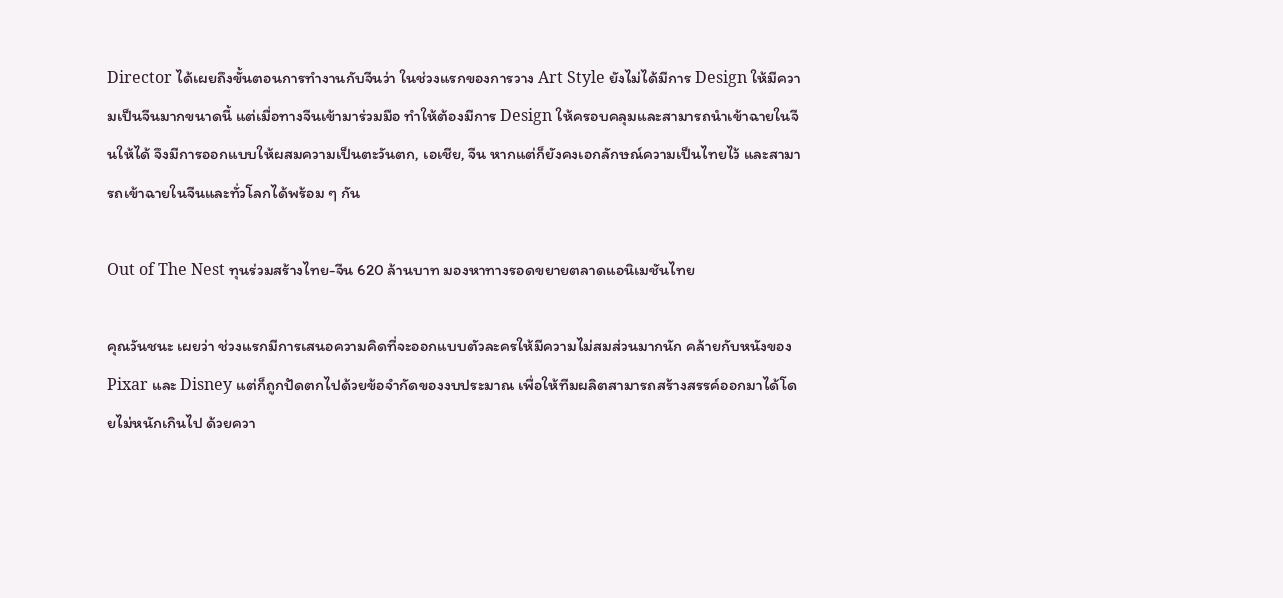Director ได้เผยถึงขั้นตอนการทำงานกับจีนว่า ในช่วงแรกของการวาง Art Style ยังไม่ได้มีการ Design ให้มีความเป็นจีนมากขนาดนี้ แต่เมื่อทางจีนเข้ามาร่วมมือ ทำให้ต้องมีการ Design ให้ครอบคลุมและสามารถนำเข้าฉายในจีนให้ได้ จึงมีการออกแบบให้ผสมความเป็นตะวันตก, เอเชีย, จีน หากแต่ก็ยังคงเอกลักษณ์ความเป็นไทยไว้ และสามารถเข้าฉายในจีนและทั่วโลกได้พร้อม ๆ กัน

Out of The Nest ทุนร่วมสร้างไทย-จีน 620 ล้านบาท มองหาทางรอดขยายตลาดแอนิเมชันไทย

คุณวันชนะ เผยว่า ช่วงแรกมีการเสนอความคิดที่จะออกแบบตัวละครให้มีความไม่สมส่วนมากนัก คล้ายกับหนังของ Pixar และ Disney แต่ก็ถูกปัดตกไปด้วยข้อจำกัดของงบประมาณ เพื่อให้ทีมผลิตสามารถสร้างสรรค์ออกมาได้โดยไม่หนักเกินไป ด้วยควา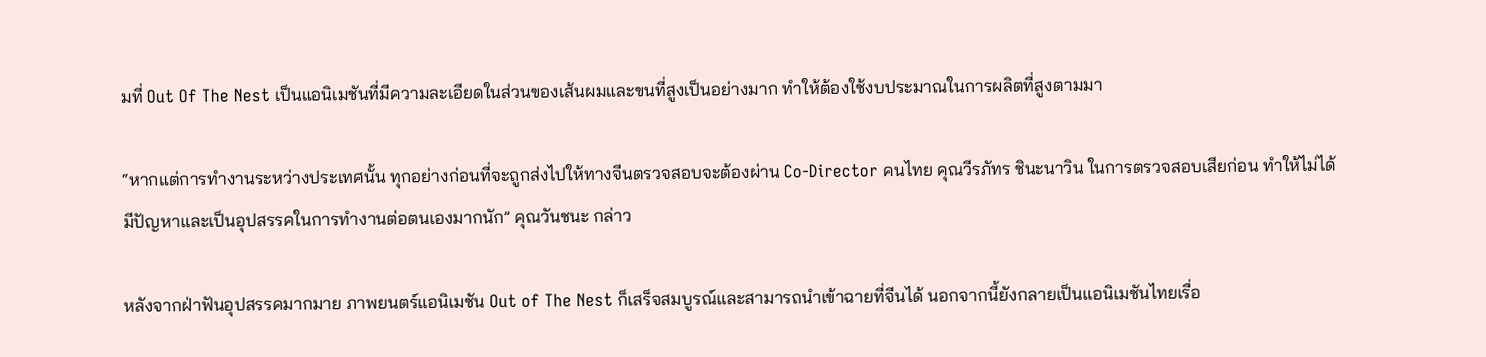มที่ Out Of The Nest เป็นแอนิเมชันที่มีความละเอียดในส่วนของเส้นผมและขนที่สูงเป็นอย่างมาก ทำให้ต้องใช้งบประมาณในการผลิตที่สูงตามมา

“หากแต่การทำงานระหว่างประเทศนั้น ทุกอย่างก่อนที่จะถูกส่งไปให้ทางจีนตรวจสอบจะต้องผ่าน Co-Director คนไทย คุณวีรภัทร ชินะนาวิน ในการตรวจสอบเสียก่อน ทำให้ไม่ได้มีปัญหาและเป็นอุปสรรคในการทำงานต่อตนเองมากนัก” คุณวันชนะ กล่าว

หลังจากฝ่าฟันอุปสรรคมากมาย ภาพยนตร์แอนิเมชัน Out of The Nest ก็เสร็จสมบูรณ์และสามารถนำเข้าฉายที่จีนได้ นอกจากนี้ยังกลายเป็นแอนิเมชันไทยเรื่อ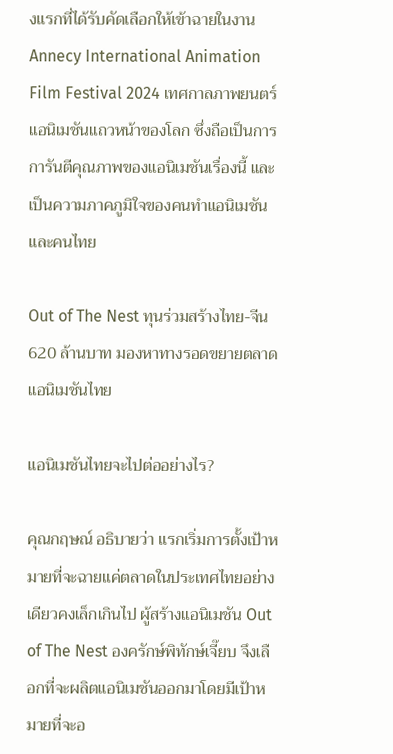งแรกที่ได้รับคัดเลือกให้เข้าฉายในงาน Annecy International Animation Film Festival 2024 เทศกาลภาพยนตร์แอนิเมชันแถวหน้าของโลก ซึ่งถือเป็นการการันตีคุณภาพของแอนิเมชันเรื่องนี้ และเป็นความภาคภูมิใจของคนทำแอนิเมชันและคนไทย

Out of The Nest ทุนร่วมสร้างไทย-จีน 620 ล้านบาท มองหาทางรอดขยายตลาดแอนิเมชันไทย

แอนิเมชันไทยจะไปต่ออย่างไร?

คุณกฤษณ์ อธิบายว่า แรกเริ่มการตั้งเป้าหมายที่จะฉายแค่ตลาดในประเทศไทยอย่างเดียวคงเล็กเกินไป ผู้สร้างแอนิเมชัน Out of The Nest องครักษ์พิทักษ์เจี๊ยบ จึงเลือกที่จะผลิตแอนิเมชันออกมาโดยมีเป้าหมายที่จะอ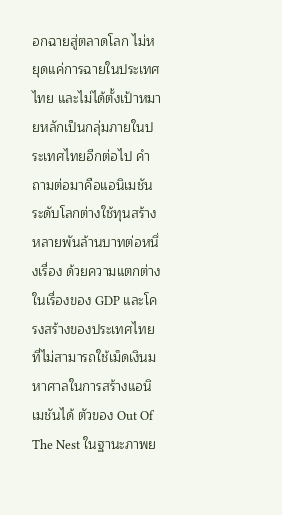อกฉายสู่ตลาดโลก ไม่หยุดแค่การฉายในประเทศไทย และไม่ได้ตั้งเป้าหมายหลักเป็นกลุ่มภายในประเทศไทยอีกต่อไป คำถามต่อมาคือแอนิเมชันระดับโลกต่างใช้ทุนสร้างหลายพันล้านบาทต่อหนึ่งเรื่อง ด้วยความแตกต่างในเรื่องของ GDP และโครงสร้างของประเทศไทย ที่ไม่สามารถใช้เม็ดเงินมหาศาลในการสร้างแอนิเมชันได้ ตัวของ Out Of The Nest ในฐานะภาพย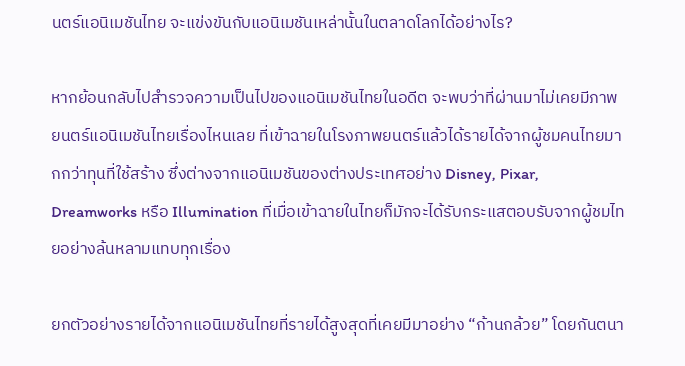นตร์แอนิเมชันไทย จะแข่งขันกับแอนิเมชันเหล่านั้นในตลาดโลกได้อย่างไร?

หากย้อนกลับไปสำรวจความเป็นไปของแอนิเมชันไทยในอดีต จะพบว่าที่ผ่านมาไม่เคยมีภาพยนตร์แอนิเมชันไทยเรื่องไหนเลย ที่เข้าฉายในโรงภาพยนตร์แล้วได้รายได้จากผู้ชมคนไทยมากกว่าทุนที่ใช้สร้าง ซึ่งต่างจากแอนิเมชันของต่างประเทศอย่าง Disney, Pixar, Dreamworks หรือ Illumination ที่เมื่อเข้าฉายในไทยก็มักจะได้รับกระแสตอบรับจากผู้ชมไทยอย่างล้นหลามแทบทุกเรื่อง

ยกตัวอย่างรายได้จากแอนิเมชันไทยที่รายได้สูงสุดที่เคยมีมาอย่าง “ก้านกล้วย” โดยกันตนา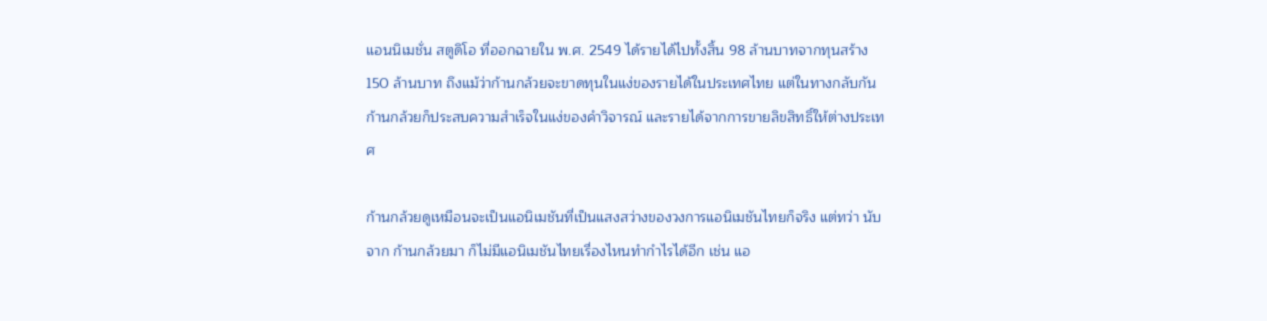แอนนิเมชั่น สตูดิโอ ที่ออกฉายใน พ.ศ. 2549 ได้รายได้ไปทั้งสิ้น 98 ล้านบาทจากทุนสร้าง 150 ล้านบาท ถึงแม้ว่าก้านกล้วยจะขาดทุนในแง่ของรายได้ในประเทศไทย แต่ในทางกลับกัน ก้านกล้วยก็ประสบความสำเร็จในแง่ของคำวิจารณ์ และรายได้จากการขายลิขสิทธิ์ให้ต่างประเทศ

ก้านกล้วยดูเหมือนจะเป็นแอนิเมชันที่เป็นแสงสว่างของวงการแอนิเมชันไทยก็จริง แต่ทว่า นับจาก ก้านกล้วยมา ก็ไม่มีแอนิเมชันไทยเรื่องไหนทำกำไรได้อีก เช่น แอ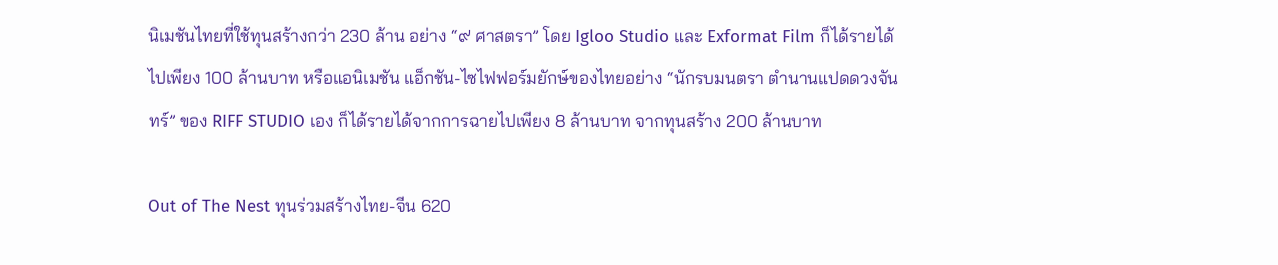นิเมชันไทยที่ใช้ทุนสร้างกว่า 230 ล้าน อย่าง “๙ ศาสตรา” โดย Igloo Studio และ Exformat Film ก็ได้รายได้ไปเพียง 100 ล้านบาท หรือแอนิเมชัน แอ็กชัน-ไซไฟฟอร์มยักษ์ของไทยอย่าง “นักรบมนตรา ตำนานแปดดวงจันทร์” ของ RIFF STUDIO เอง ก็ได้รายได้จากการฉายไปเพียง 8 ล้านบาท จากทุนสร้าง 200 ล้านบาท

Out of The Nest ทุนร่วมสร้างไทย-จีน 620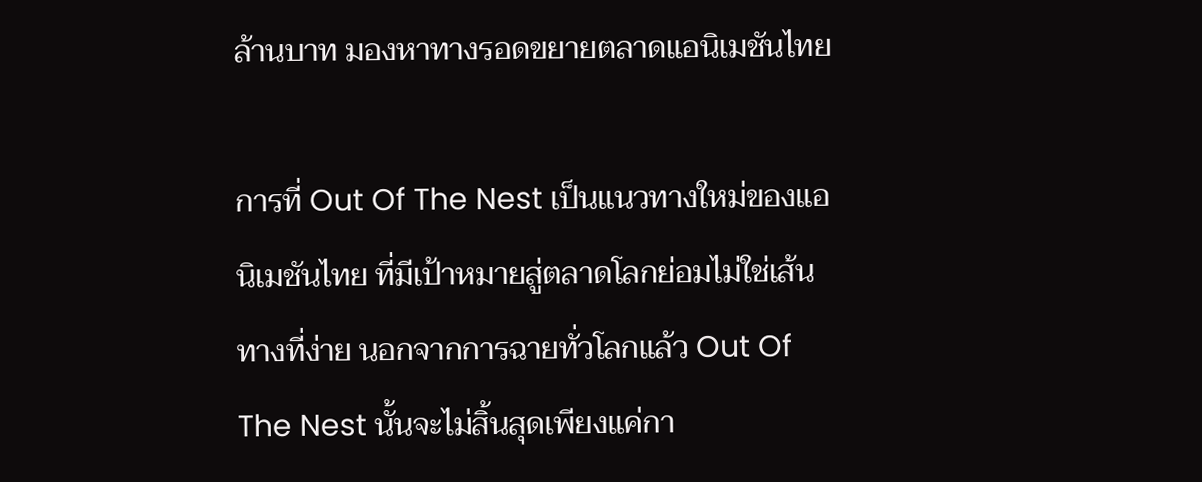ล้านบาท มองหาทางรอดขยายตลาดแอนิเมชันไทย

การที่ Out Of The Nest เป็นแนวทางใหม่ของแอนิเมชันไทย ที่มีเป้าหมายสู่ตลาดโลกย่อมไม่ใช่เส้นทางที่ง่าย นอกจากการฉายทั่วโลกแล้ว Out Of The Nest นั้นจะไม่สิ้นสุดเพียงแค่กา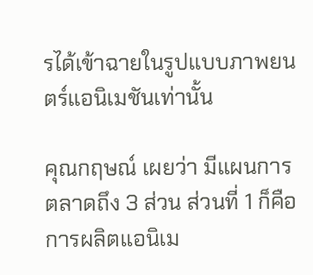รได้เข้าฉายในรูปแบบภาพยนตร์แอนิเมชันเท่านั้น

คุณกฤษณ์ เผยว่า มีแผนการตลาดถึง 3 ส่วน ส่วนที่ 1 ก็คือการผลิตแอนิเม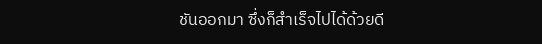ชันออกมา ซึ่งก็สำเร็จไปได้ด้วยดี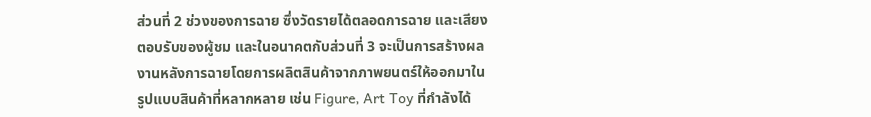ส่วนที่ 2 ช่วงของการฉาย ซึ่งวัดรายได้ตลอดการฉาย และเสียงตอบรับของผู้ชม และในอนาคตกับส่วนที่ 3 จะเป็นการสร้างผลงานหลังการฉายโดยการผลิตสินค้าจากภาพยนตร์ให้ออกมาในรูปแบบสินค้าที่หลากหลาย เช่น Figure, Art Toy ที่กำลังได้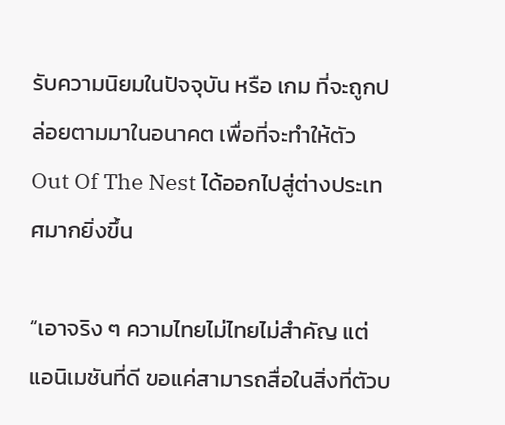รับความนิยมในปัจจุบัน หรือ เกม ที่จะถูกปล่อยตามมาในอนาคต เพื่อที่จะทำให้ตัว Out Of The Nest ได้ออกไปสู่ต่างประเทศมากยิ่งขึ้น

“เอาจริง ๆ ความไทยไม่ไทยไม่สำคัญ แต่แอนิเมชันที่ดี ขอแค่สามารถสื่อในสิ่งที่ตัวบ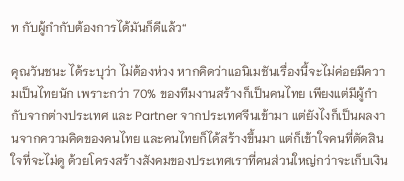ท กับผู้กำกับต้องการได้มันก็ดีแล้ว“

คุณวันชนะ ได้ระบุว่า ไม่ต้องห่วง หากคิดว่าแอนิเมชันเรื่องนี้จะไม่ค่อยมีความเป็นไทยนัก เพราะกว่า 70% ของทีมงานสร้างก็เป็นคนไทย เพียงแต่มีผู้กำกับจากต่างประเทศ และ Partner จากประเทศจีนเข้ามา แต่ยังไงก็เป็นผลงานจากความคิดของคนไทย และคนไทยก็ได้สร้างขึ้นมา แต่ก็เข้าใจคนที่ตัดสินใจที่จะไม่ดู ด้วยโครงสร้างสังคมของประเทศเราที่คนส่วนใหญ่กว่าจะเก็บเงิน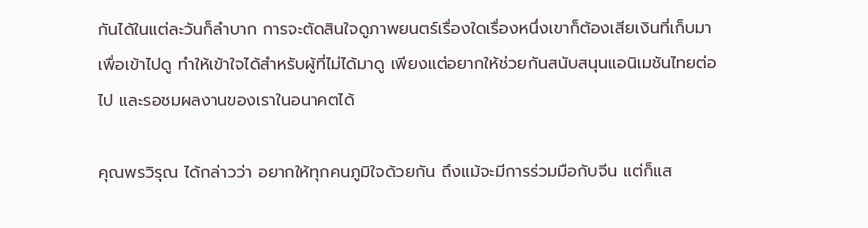กันได้ในแต่ละวันก็ลำบาก การจะตัดสินใจดูภาพยนตร์เรื่องใดเรื่องหนึ่งเขาก็ต้องเสียเงินที่เก็บมาเพื่อเข้าไปดู ทำให้เข้าใจได้สำหรับผู้ที่ไม่ได้มาดู เพียงแต่อยากให้ช่วยกันสนับสนุนแอนิเมชันไทยต่อไป และรอชมผลงานของเราในอนาคตได้

คุณพรวิรุณ ได้กล่าวว่า อยากให้ทุกคนภูมิใจด้วยกัน ถึงแม้จะมีการร่วมมือกับจีน แต่ก็แส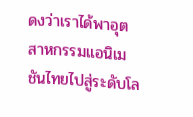ดงว่าเราได้พาอุตสาหกรรมแอนิเมชันไทยไปสู่ระดับโล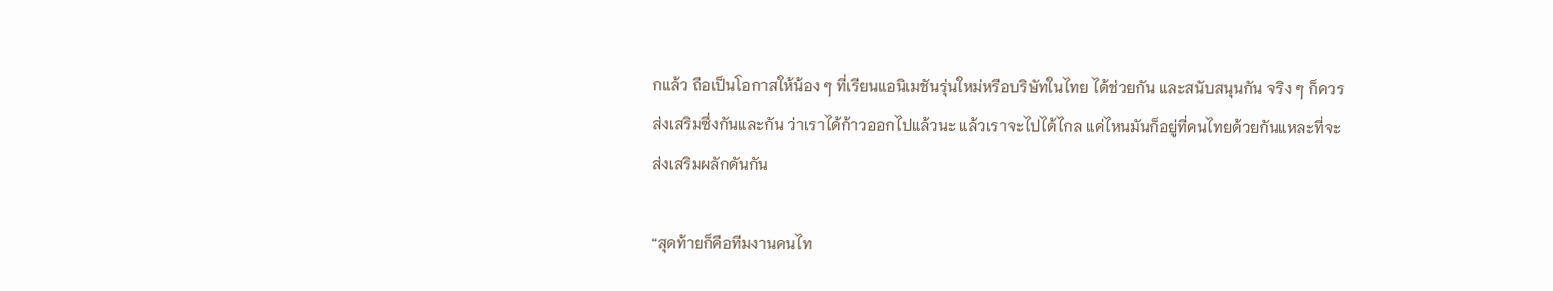กแล้ว ถือเป็นโอกาสให้น้อง ๆ ที่เรียนแอนิเมชันรุ่นใหม่หรือบริษัทในไทย ได้ช่วยกัน และสนับสนุนกัน จริง ๆ ก็ควรส่งเสริมซึ่งกันและกัน ว่าเราได้ก้าวออกไปแล้วนะ แล้วเราจะไปได้ไกล แค่ไหนมันก็อยู่ที่คนไทยด้วยกันแหละที่จะส่งเสริมผลักดันกัน

“สุดท้ายก็คือทีมงานคนไท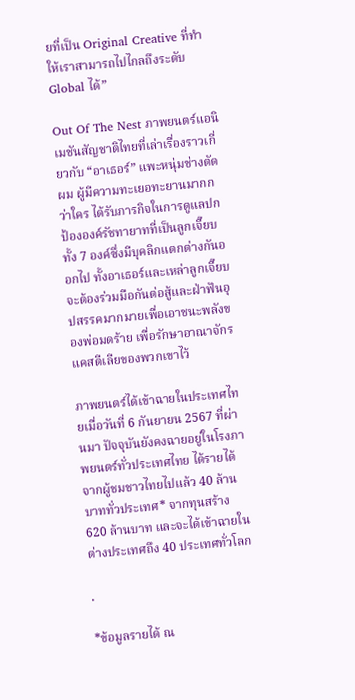ยที่เป็น Original Creative ที่ทำให้เราสามารถไปไกลถึงระดับ Global ได้”

Out Of The Nest ภาพยนตร์แอนิเมชันสัญชาติไทยที่เล่าเรื่องราวเกี่ยวกับ “อาเธอร์” แพะหนุ่มช่างตัดผม ผู้มีความทะเยอทะยานมากกว่าใคร ได้รับภารกิจในการดูแลปกป้ององค์รัชทายาทที่เป็นลูกเจี๊ยบทั้ง 7 องค์ซึ่งมีบุคลิกแตกต่างกันออกไป ทั้งอาเธอร์และเหล่าลูกเจี๊ยบจะต้องร่วมมือกันต่อสู้และฝ่าฟันอุปสรรคมากมายเพื่อเอาชนะพลังของพ่อมดร้าย เพื่อรักษาอาณาจักรแคสตีเลียของพวกเขาไว้

ภาพยนตร์ได้เข้าฉายในประเทศไทยเมื่อวันที่ 6 กันยายน 2567 ที่ผ่านมา ปัจจุบันยังคงฉายอยู่ในโรงภาพยนตร์ทั่วประเทศไทย ได้รายได้จากผู้ชมชาวไทยไปแล้ว 40 ล้านบาททั่วประเทศ* จากทุนสร้าง 620 ล้านบาท และจะได้เข้าฉายในต่างประเทศถึง 40 ประเทศทั่วโลก

.

*ข้อมูลรายได้ ณ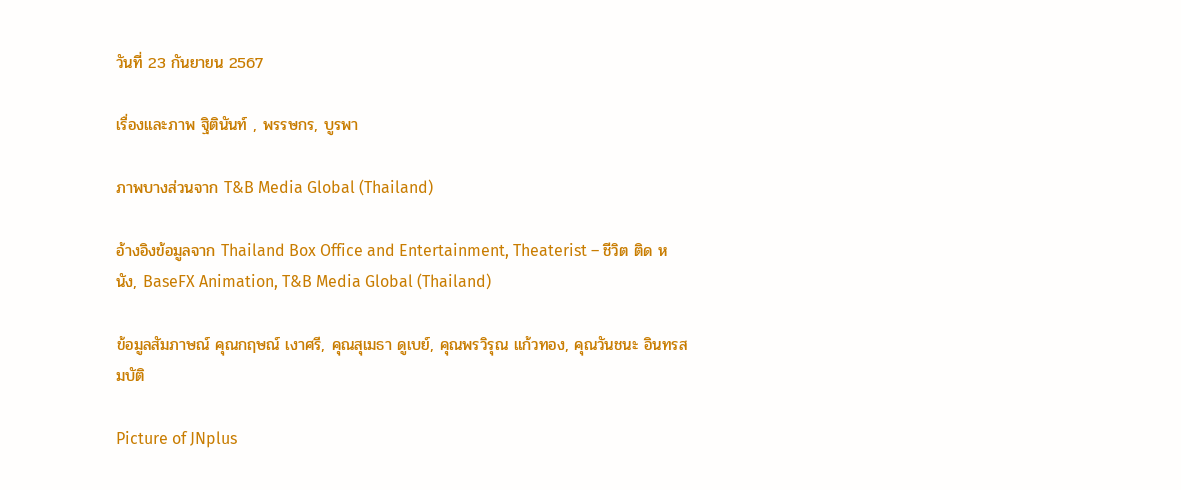วันที่ 23 กันยายน 2567

เรื่องและภาพ ฐิตินันท์ , พรรษกร, บูรพา

ภาพบางส่วนจาก T&B Media Global (Thailand)

อ้างอิงข้อมูลจาก Thailand Box Office and Entertainment, Theaterist – ชีวิต ติด หนัง, BaseFX Animation, T&B Media Global (Thailand)

ข้อมูลสัมภาษณ์ คุณกฤษณ์ เงาศรี, คุณสุเมธา ดูเบย์, คุณพรวิรุณ แก้วทอง, คุณวันชนะ อินทรสมบัติ

Picture of JNplus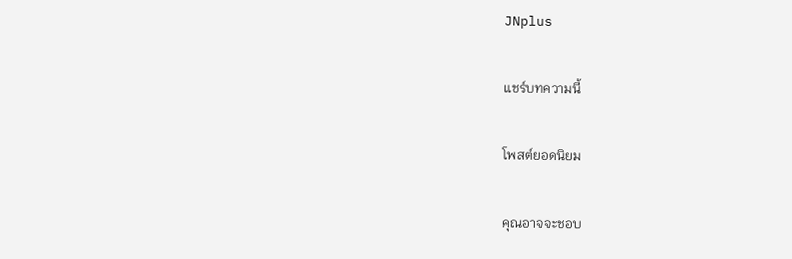JNplus

แชร์บทความนี้

โพสต์ยอดนิยม

คุณอาจจะชอบ